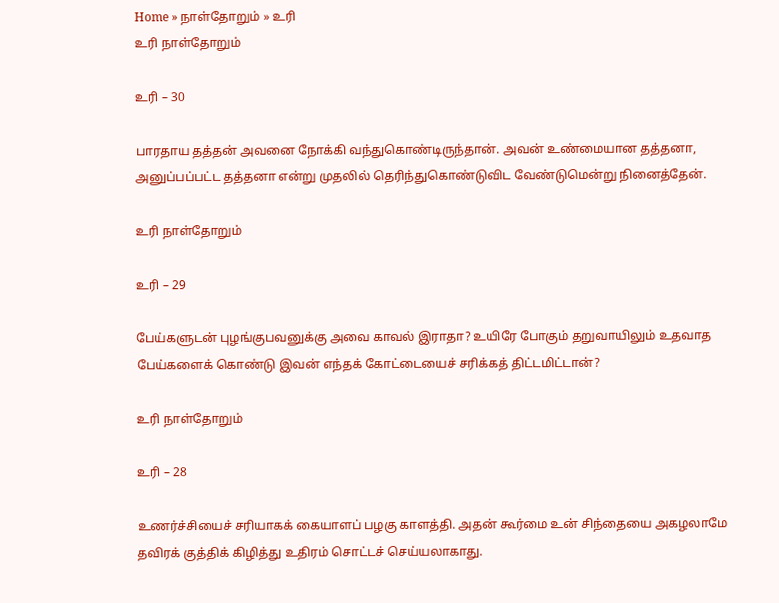Home » நாள்தோறும் » உரி
உரி நாள்தோறும்

உரி – 30

பாரதாய தத்தன் அவனை நோக்கி வந்துகொண்டிருந்தான். அவன் உண்மையான தத்தனா, அனுப்பப்பட்ட தத்தனா என்று முதலில் தெரிந்துகொண்டுவிட வேண்டுமென்று நினைத்தேன்.

உரி நாள்தோறும்

உரி – 29

பேய்களுடன் புழங்குபவனுக்கு அவை காவல் இராதா? உயிரே போகும் தறுவாயிலும் உதவாத பேய்களைக் கொண்டு இவன் எந்தக் கோட்டையைச் சரிக்கத் திட்டமிட்டான்?

உரி நாள்தோறும்

உரி – 28

உணர்ச்சியைச் சரியாகக் கையாளப் பழகு காளத்தி. அதன் கூர்மை உன் சிந்தையை அகழலாமே தவிரக் குத்திக் கிழித்து உதிரம் சொட்டச் செய்யலாகாது.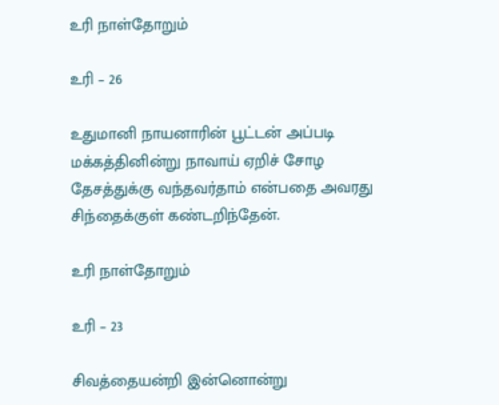உரி நாள்தோறும்

உரி – 26

உதுமானி நாயனாரின் பூட்டன் அப்படி மக்கத்தினின்று நாவாய் ஏறிச் சோழ தேசத்துக்கு வந்தவர்தாம் என்பதை அவரது சிந்தைக்குள் கண்டறிந்தேன்.

உரி நாள்தோறும்

உரி – 23

சிவத்தையன்றி இன்னொன்று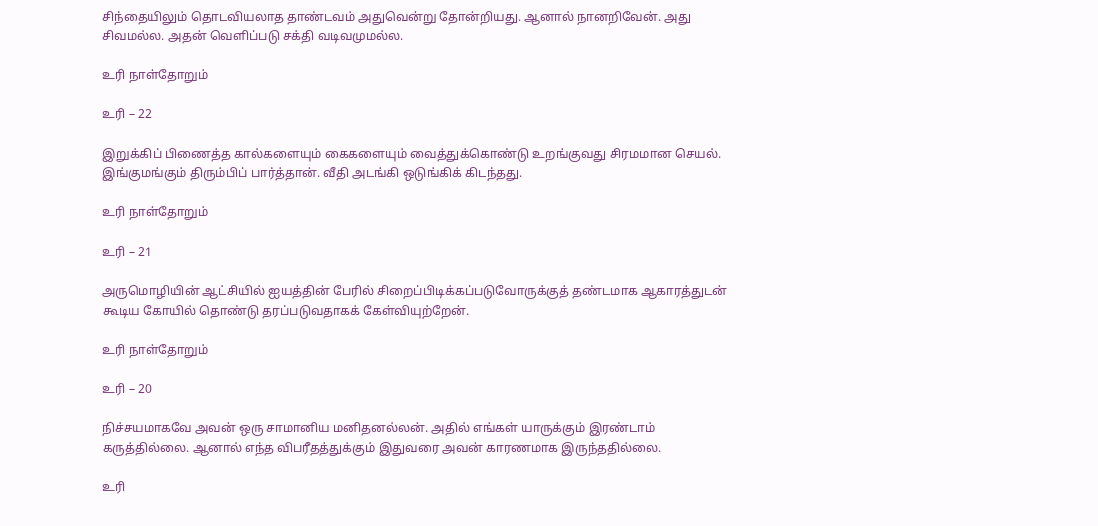சிந்தையிலும் தொடவியலாத தாண்டவம் அதுவென்று தோன்றியது. ஆனால் நானறிவேன். அது சிவமல்ல. அதன் வெளிப்படு சக்தி வடிவமுமல்ல.

உரி நாள்தோறும்

உரி – 22

இறுக்கிப் பிணைத்த கால்களையும் கைகளையும் வைத்துக்கொண்டு உறங்குவது சிரமமான செயல். இங்குமங்கும் திரும்பிப் பார்த்தான். வீதி அடங்கி ஒடுங்கிக் கிடந்தது.

உரி நாள்தோறும்

உரி – 21

அருமொழியின் ஆட்சியில் ஐயத்தின் பேரில் சிறைப்பிடிக்கப்படுவோருக்குத் தண்டமாக ஆகாரத்துடன் கூடிய கோயில் தொண்டு தரப்படுவதாகக் கேள்வியுற்றேன்.

உரி நாள்தோறும்

உரி – 20

நிச்சயமாகவே அவன் ஒரு சாமானிய மனிதனல்லன். அதில் எங்கள் யாருக்கும் இரண்டாம் கருத்தில்லை. ஆனால் எந்த விபரீதத்துக்கும் இதுவரை அவன் காரணமாக இருந்ததில்லை.

உரி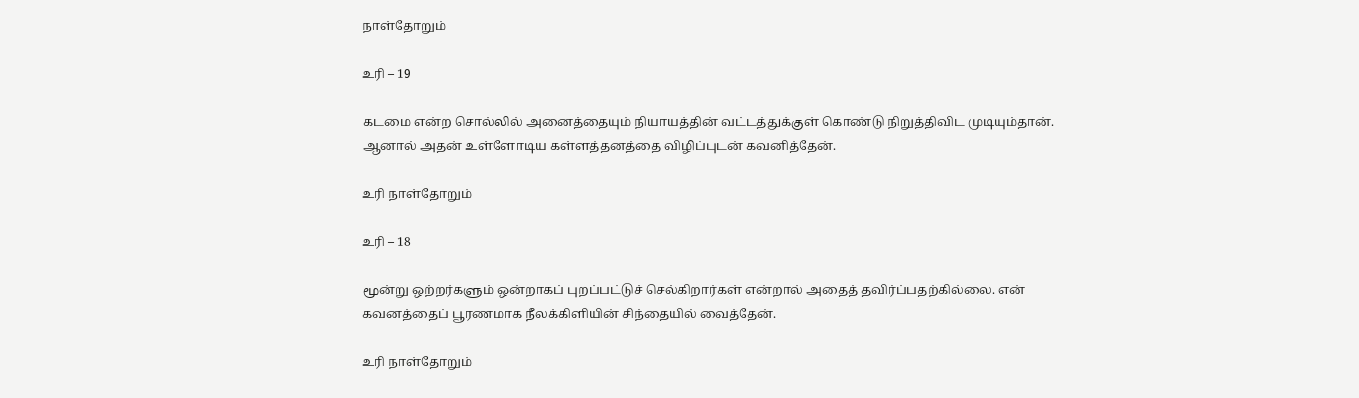நாள்தோறும்

உரி – 19

கடமை என்ற சொல்லில் அனைத்தையும் நியாயத்தின் வட்டத்துக்குள் கொண்டு நிறுத்திவிட முடியும்தான். ஆனால் அதன் உள்ளோடிய கள்ளத்தனத்தை விழிப்புடன் கவனித்தேன்.

உரி நாள்தோறும்

உரி – 18

மூன்று ஒற்றர்களும் ஒன்றாகப் புறப்பட்டுச் செல்கிறார்கள் என்றால் அதைத் தவிர்ப்பதற்கில்லை. என் கவனத்தைப் பூரணமாக நீலக்கிளியின் சிந்தையில் வைத்தேன்.

உரி நாள்தோறும்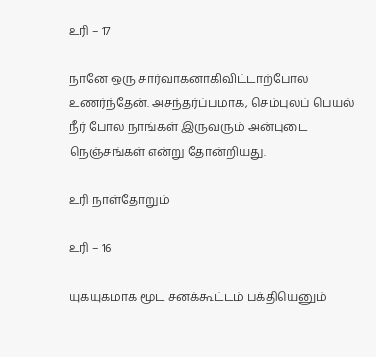உரி – 17

நானே ஒரு சார்வாகனாகிவிட்டாற்போல உணர்ந்தேன். அசந்தர்ப்பமாக, செம்புலப் பெயல் நீர் போல நாங்கள் இருவரும் அன்புடை நெஞ்சங்கள் என்று தோன்றியது.

உரி நாள்தோறும்

உரி – 16

யுகயுகமாக மூட சனக்கூட்டம் பக்தியெனும்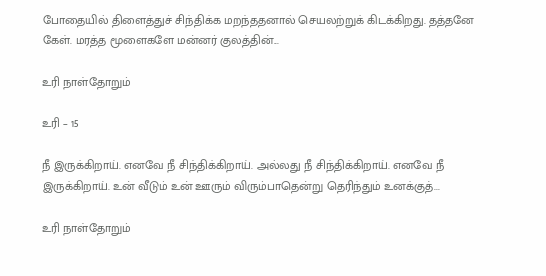போதையில் திளைத்துச் சிந்திக்க மறந்ததனால் செயலற்றுக் கிடக்கிறது. தத்தனே கேள். மரத்த மூளைகளே மன்னர் குலத்தின்...

உரி நாள்தோறும்

உரி – 15

நீ இருக்கிறாய். எனவே நீ சிந்திக்கிறாய். அல்லது நீ சிந்திக்கிறாய். எனவே நீ இருக்கிறாய். உன் வீடும் உன் ஊரும் விரும்பாதென்று தெரிந்தும் உனக்குத்...

உரி நாள்தோறும்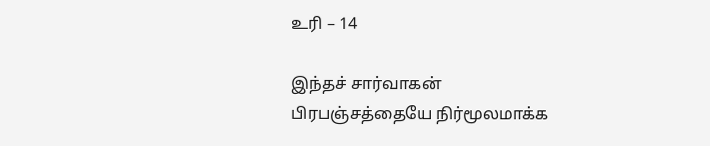உரி – 14

இந்தச் சார்வாகன் பிரபஞ்சத்தையே நிர்மூலமாக்க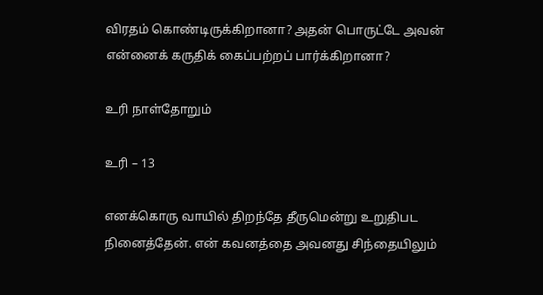விரதம் கொண்டிருக்கிறானா? அதன் பொருட்டே அவன் என்னைக் கருதிக் கைப்பற்றப் பார்க்கிறானா?

உரி நாள்தோறும்

உரி – 13

எனக்கொரு வாயில் திறந்தே தீருமென்று உறுதிபட நினைத்தேன். என் கவனத்தை அவனது சிந்தையிலும்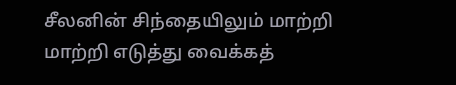சீலனின் சிந்தையிலும் மாற்றி மாற்றி எடுத்து வைக்கத்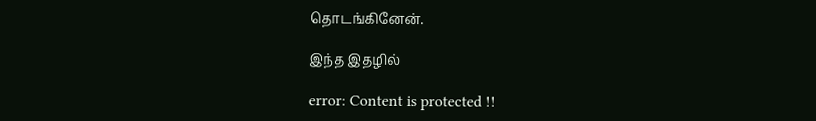தொடங்கினேன்.

இந்த இதழில்

error: Content is protected !!